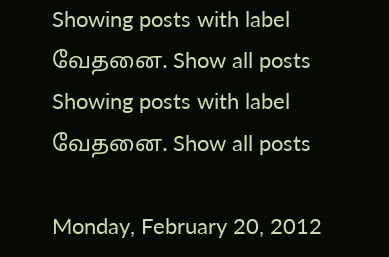Showing posts with label வேதனை. Show all posts
Showing posts with label வேதனை. Show all posts

Monday, February 20, 2012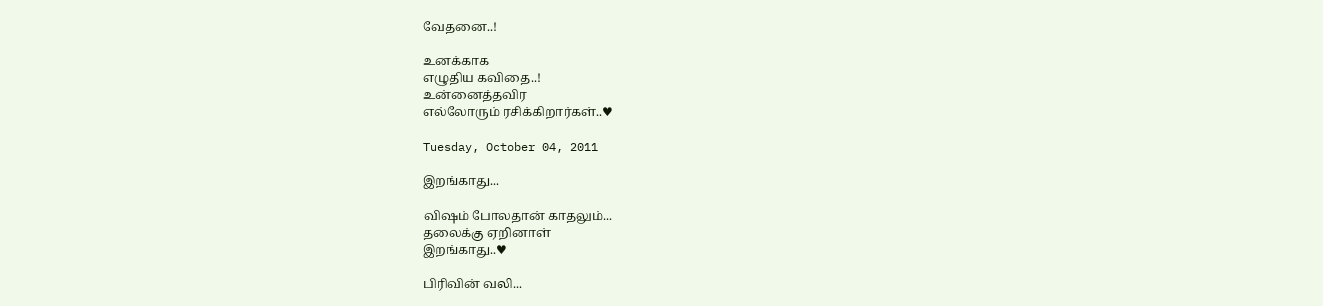வேதனை..!

உனக்காக
எழுதிய கவிதை..!
உன்னைத்தவிர
எல்லோரும் ரசிக்கிறார்கள்..♥

Tuesday, October 04, 2011

இறங்காது...

விஷம் போலதான் காதலும்...
தலைக்கு ஏறினாள்
இறங்காது..♥

பிரிவின் வலி...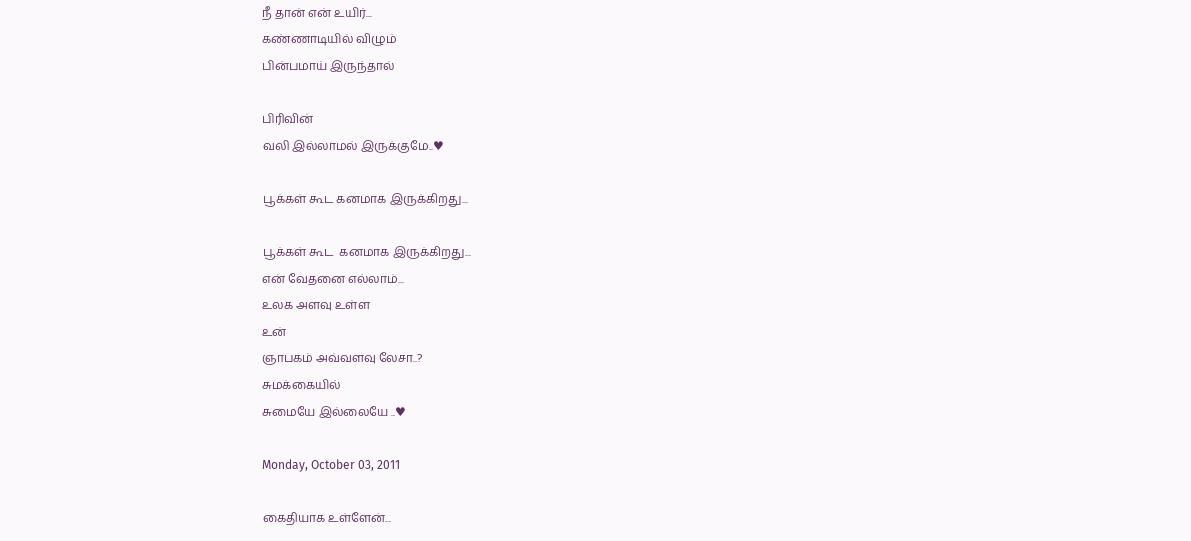நீ தான் என் உயிர்...
கண்ணாடியில் விழும்
பின்பமாய் இருந்தால்

பிரிவின்
வலி இல்லாமல் இருக்குமே..♥

பூக்கள் கூட கனமாக இருக்கிறது...

பூக்கள் கூட  கனமாக இருக்கிறது...
என் வேதனை எல்லாம்...
உலக அளவு உள்ள
உன்
ஞாபகம் அவ்வளவு லேசா..?
சுமக்கையில்
சுமையே இல்லையே ..♥

Monday, October 03, 2011

கைதியாக உள்ளேன்...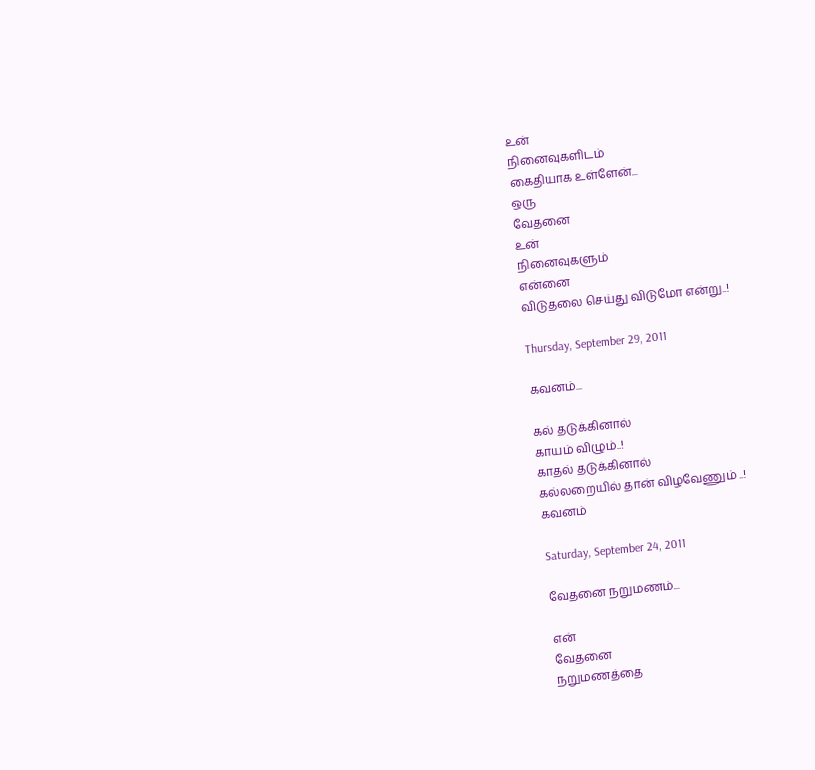உன்
நினைவுகளிடம்
கைதியாக உள்ளேன்...
ஒரு
வேதனை
உன்
நினைவுகளும்
என்னை
விடுதலை செய்து விடுமோ என்று..!

Thursday, September 29, 2011

கவனம்...

கல் தடுக்கினால்
காயம் விழும்..!
காதல் தடுக்கினால்
கல்லறையில் தான் விழவேணும் ..!
கவனம்

Saturday, September 24, 2011

வேதனை நறுமணம்...

என்
வேதனை
நறுமணத்தை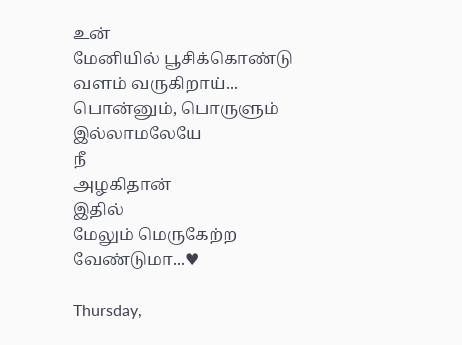உன்
மேனியில் பூசிக்கொண்டு
வளம் வருகிறாய்...
பொன்னும், பொருளும்
இல்லாமலேயே
நீ
அழகிதான்
இதில்
மேலும் மெருகேற்ற
வேண்டுமா...♥

Thursday,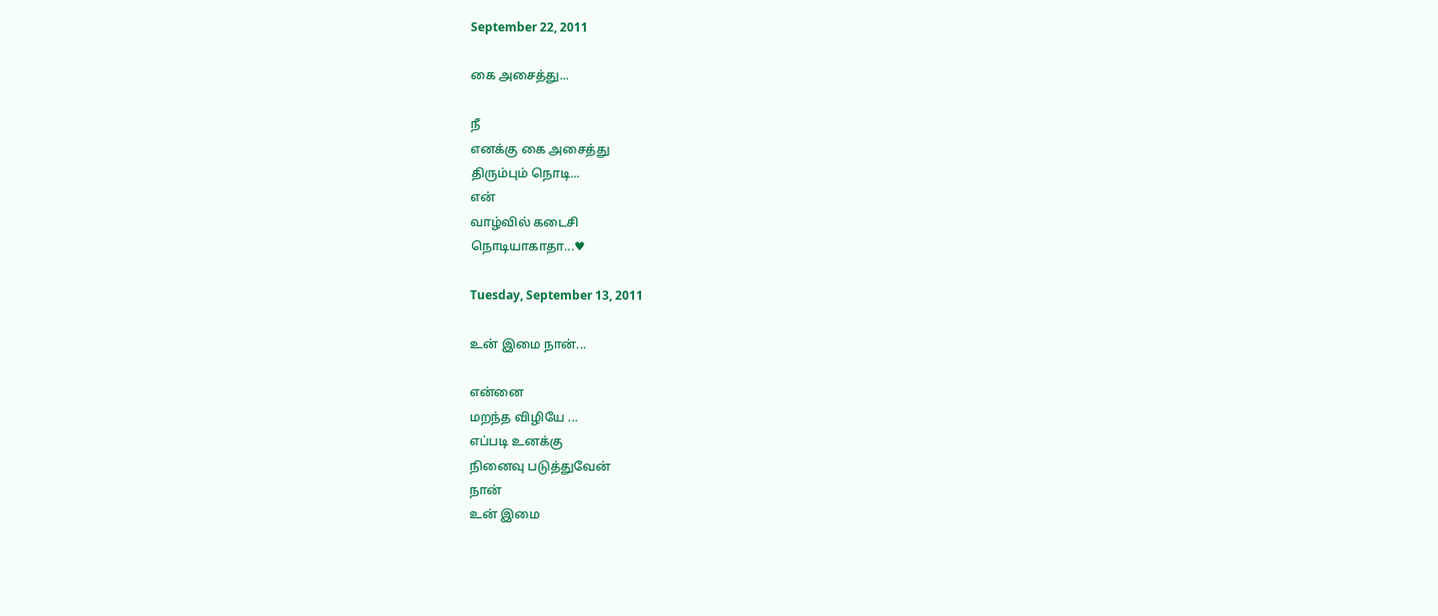September 22, 2011

கை அசைத்து...

நீ
எனக்கு கை அசைத்து
திரும்பும் நொடி...
என்
வாழ்வில் கடைசி
நொடியாகாதா...♥

Tuesday, September 13, 2011

உன் இமை நான்...

என்னை
மறந்த விழியே ...
எப்படி உனக்கு
நினைவு படுத்துவேன்
நான்
உன் இமை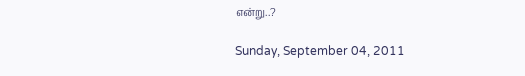என்று..?

Sunday, September 04, 2011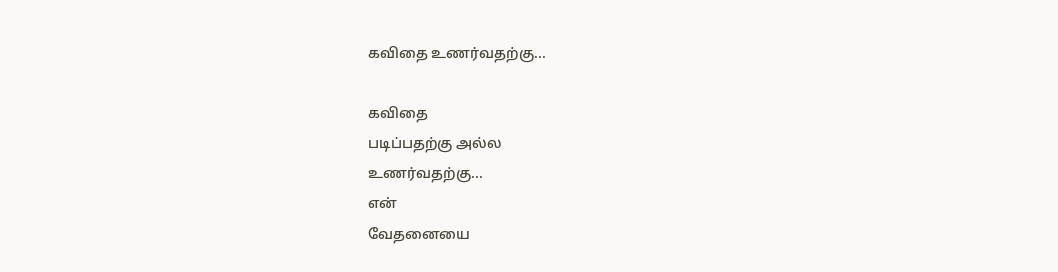கவிதை உணர்வதற்கு...

கவிதை
படிப்பதற்கு அல்ல
உணர்வதற்கு...
என்
வேதனையை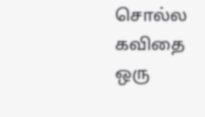சொல்ல
கவிதை
ஒரு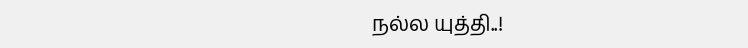நல்ல யுத்தி..!